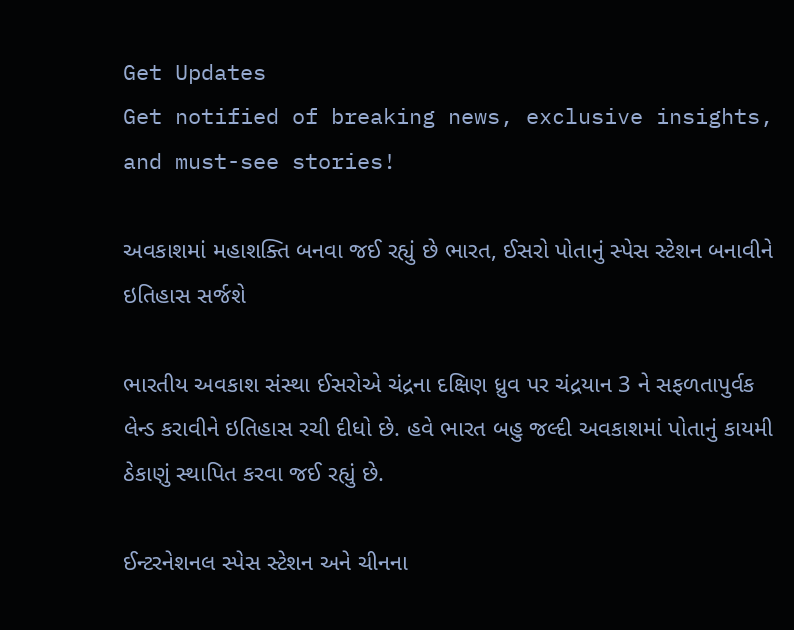Get Updates
Get notified of breaking news, exclusive insights, and must-see stories!

અવકાશમાં મહાશક્તિ બનવા જઈ રહ્યું છે ભારત, ઈસરો પોતાનું સ્પેસ સ્ટેશન બનાવીને ઇતિહાસ સર્જશે

ભારતીય અવકાશ સંસ્થા ઈસરોએ ચંદ્રના દક્ષિણ ધ્રુવ પર ચંદ્રયાન 3 ને સફળતાપુર્વક લેન્ડ કરાવીને ઇતિહાસ રચી દીધો છે. હવે ભારત બહુ જલ્દી અવકાશમાં પોતાનું કાયમી ઠેકાણું સ્થાપિત કરવા જઈ રહ્યું છે.

ઈન્ટરનેશનલ સ્પેસ સ્ટેશન અને ચીનના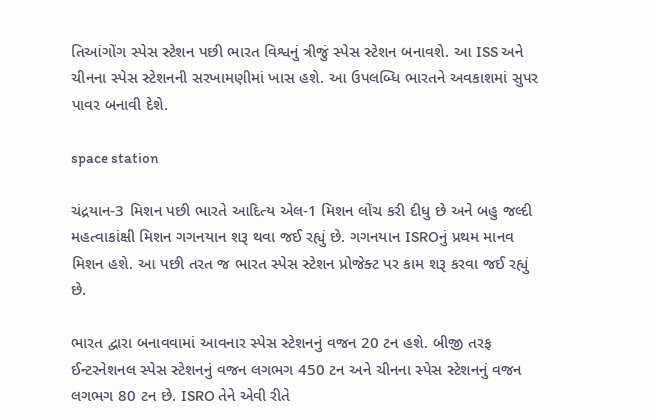તિઆંગોંગ સ્પેસ સ્ટેશન પછી ભારત વિશ્વનું ત્રીજું સ્પેસ સ્ટેશન બનાવશે. આ ISS અને ચીનના સ્પેસ સ્ટેશનની સરખામણીમાં ખાસ હશે. આ ઉપલબ્ધિ ભારતને અવકાશમાં સુપર પાવર બનાવી દેશે.

space station

ચંદ્રયાન-3 મિશન પછી ભારતે આદિત્ય એલ-1 મિશન લોંચ કરી દીધુ છે અને બહુ જલ્દી મહત્વાકાંક્ષી મિશન ગગનયાન શરૂ થવા જઈ રહ્યું છે. ગગનયાન ISROનું પ્રથમ માનવ મિશન હશે. આ પછી તરત જ ભારત સ્પેસ સ્ટેશન પ્રોજેક્ટ પર કામ શરૂ કરવા જઈ રહ્યું છે.

ભારત દ્વારા બનાવવામાં આવનાર સ્પેસ સ્ટેશનનું વજન 20 ટન હશે. બીજી તરફ ઈન્ટરનેશનલ સ્પેસ સ્ટેશનનું વજન લગભગ 450 ટન અને ચીનના સ્પેસ સ્ટેશનનું વજન લગભગ 80 ટન છે. ISRO તેને એવી રીતે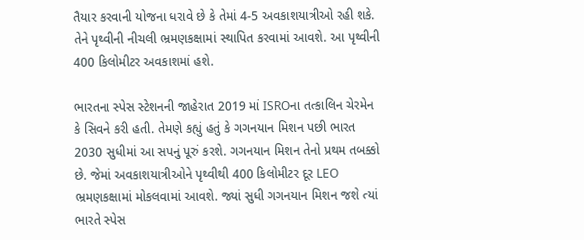તૈયાર કરવાની યોજના ધરાવે છે કે તેમાં 4-5 અવકાશયાત્રીઓ રહી શકે. તેને પૃથ્વીની નીચલી ભ્રમણકક્ષામાં સ્થાપિત કરવામાં આવશે. આ પૃથ્વીની 400 કિલોમીટર અવકાશમાં હશે.

ભારતના સ્પેસ સ્ટેશનની જાહેરાત 2019 માં ISROના તત્કાલિન ચેરમેન કે સિવને કરી હતી. તેમણે કહ્યું હતું કે ગગનયાન મિશન પછી ભારત 2030 સુધીમાં આ સપનું પૂરું કરશે. ગગનયાન મિશન તેનો પ્રથમ તબક્કો છે. જેમાં અવકાશયાત્રીઓને પૃથ્વીથી 400 કિલોમીટર દૂર LEO ભ્રમણકક્ષામાં મોકલવામાં આવશે. જ્યાં સુધી ગગનયાન મિશન જશે ત્યાં ભારતે સ્પેસ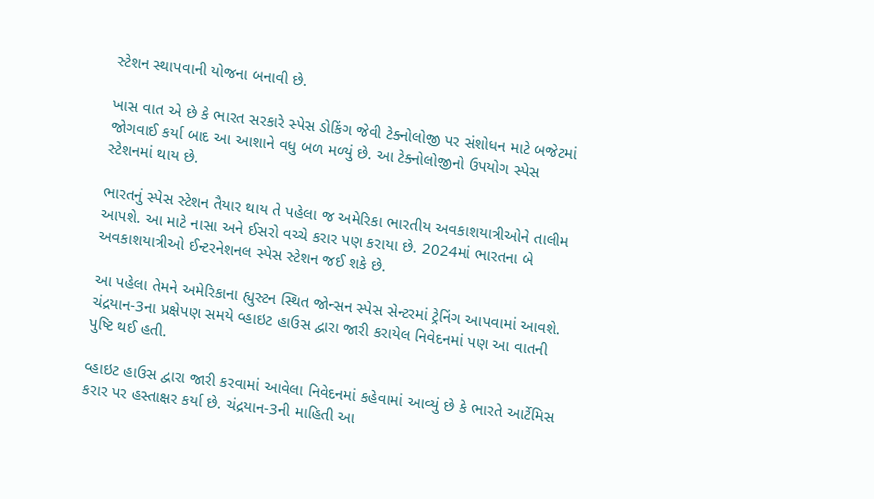સ્ટેશન સ્થાપવાની યોજના બનાવી છે.

ખાસ વાત એ છે કે ભારત સરકારે સ્પેસ ડોકિંગ જેવી ટેક્નોલોજી પર સંશોધન માટે બજેટમાં જોગવાઈ કર્યા બાદ આ આશાને વધુ બળ મળ્યું છે. આ ટેક્નોલોજીનો ઉપયોગ સ્પેસ સ્ટેશનમાં થાય છે.

ભારતનું સ્પેસ સ્ટેશન તૈયાર થાય તે પહેલા જ અમેરિકા ભારતીય અવકાશયાત્રીઓને તાલીમ આપશે. આ માટે નાસા અને ઈસરો વચ્ચે કરાર પણ કરાયા છે. 2024માં ભારતના બે અવકાશયાત્રીઓ ઈન્ટરનેશનલ સ્પેસ સ્ટેશન જઈ શકે છે.

આ પહેલા તેમને અમેરિકાના હ્યુસ્ટન સ્થિત જોન્સન સ્પેસ સેન્ટરમાં ટ્રેનિંગ આપવામાં આવશે. ચંદ્રયાન-3ના પ્રક્ષેપણ સમયે વ્હાઇટ હાઉસ દ્વારા જારી કરાયેલ નિવેદનમાં પણ આ વાતની પુષ્ટિ થઈ હતી.

વ્હાઇટ હાઉસ દ્વારા જારી કરવામાં આવેલા નિવેદનમાં કહેવામાં આવ્યું છે કે ભારતે આર્ટેમિસ કરાર પર હસ્તાક્ષર કર્યા છે. ચંદ્રયાન-3ની માહિતી આ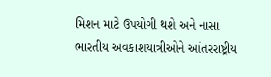મિશન માટે ઉપયોગી થશે અને નાસા ભારતીય અવકાશયાત્રીઓને આંતરરાષ્ટ્રીય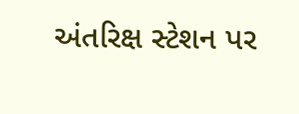અંતરિક્ષ સ્ટેશન પર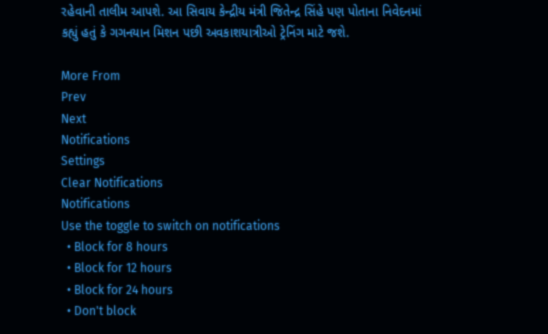રહેવાની તાલીમ આપશે. આ સિવાય કેન્દ્રીય મંત્રી જિતેન્દ્ર સિંહે પણ પોતાના નિવેદનમાં કહ્યું હતું કે ગગનયાન મિશન પછી અવકાશયાત્રીઓ ટ્રેનિંગ માટે જશે.

More From
Prev
Next
Notifications
Settings
Clear Notifications
Notifications
Use the toggle to switch on notifications
  • Block for 8 hours
  • Block for 12 hours
  • Block for 24 hours
  • Don't block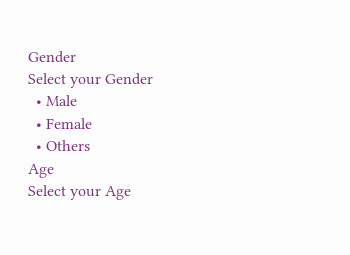Gender
Select your Gender
  • Male
  • Female
  • Others
Age
Select your Age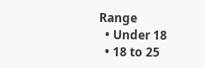Range
  • Under 18
  • 18 to 25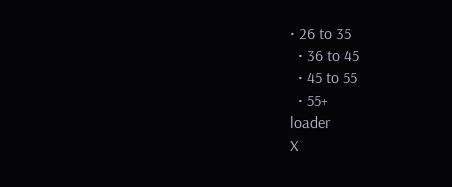• 26 to 35
  • 36 to 45
  • 45 to 55
  • 55+
loader
X